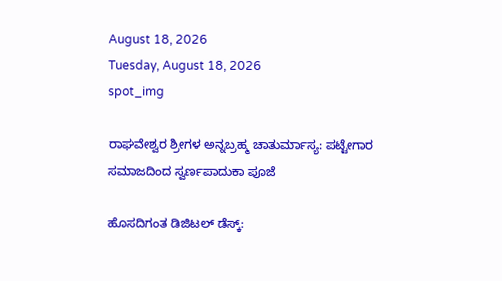August 18, 2026
Tuesday, August 18, 2026
spot_img

ರಾಘವೇಶ್ವರ ಶ್ರೀಗಳ ಅನ್ನಬ್ರಹ್ಮ ಚಾತುರ್ಮಾಸ್ಯ: ಪಟ್ಟೇಗಾರ ಸಮಾಜದಿಂದ ಸ್ವರ್ಣಪಾದುಕಾ ಪೂಜೆ

ಹೊಸದಿಗಂತ ಡಿಜಿಟಲ್ ಡೆಸ್ಕ್: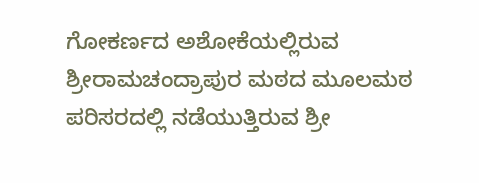ಗೋಕರ್ಣದ ಅಶೋಕೆಯಲ್ಲಿರುವ ಶ್ರೀರಾಮಚಂದ್ರಾಪುರ ಮಠದ ಮೂಲಮಠ ಪರಿಸರದಲ್ಲಿ ನಡೆಯುತ್ತಿರುವ ಶ್ರೀ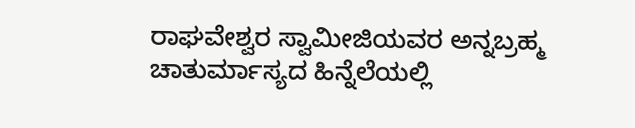ರಾಘವೇಶ್ವರ ಸ್ವಾಮೀಜಿಯವರ ಅನ್ನಬ್ರಹ್ಮ ಚಾತುರ್ಮಾಸ್ಯದ ಹಿನ್ನೆಲೆಯಲ್ಲಿ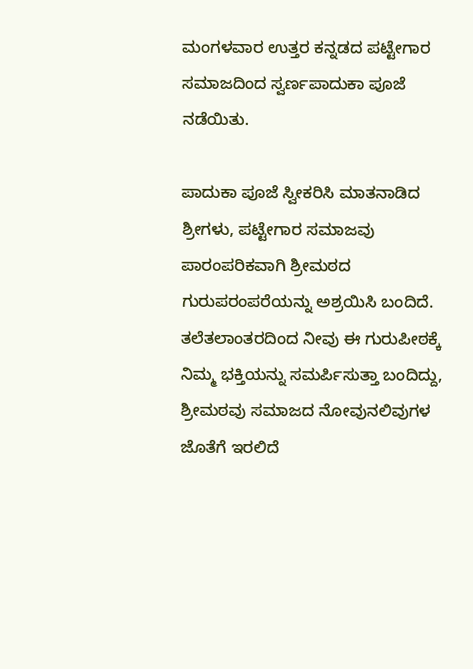ಮಂಗಳವಾರ ಉತ್ತರ ಕನ್ನಡದ ಪಟ್ಟೇಗಾರ ಸಮಾಜದಿಂದ ಸ್ವರ್ಣಪಾದುಕಾ ಪೂಜೆ ನಡೆಯಿತು.

ಪಾದುಕಾ ಪೂಜೆ ಸ್ವೀಕರಿಸಿ ಮಾತನಾಡಿದ ಶ್ರೀಗಳು, ಪಟ್ಟೇಗಾರ ಸಮಾಜವು ಪಾರಂಪರಿಕವಾಗಿ ಶ್ರೀಮಠದ ಗುರುಪರಂಪರೆಯನ್ನು ಅಶ್ರಯಿಸಿ ಬಂದಿದೆ. ತಲೆತಲಾಂತರದಿಂದ ನೀವು ಈ ಗುರುಪೀಠಕ್ಕೆ ನಿಮ್ಮ ಭಕ್ತಿಯನ್ನು ಸಮರ್ಪಿಸುತ್ತಾ ಬಂದಿದ್ದು, ಶ್ರೀಮಠವು ಸಮಾಜದ ನೋವುನಲಿವುಗಳ ಜೊತೆಗೆ ಇರಲಿದೆ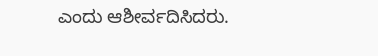ಎಂದು ಆಶೀರ್ವದಿಸಿದರು.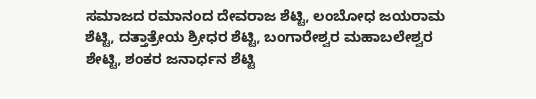ಸಮಾಜದ ರಮಾನಂದ ದೇವರಾಜ ಶೆಟ್ಟಿ, ಲಂಬೋಧ ಜಯರಾಮ ಶೆಟ್ಟಿ, ದತ್ತಾತ್ರೇಯ ಶ್ರೀಧರ ಶೆಟ್ಟಿ, ಬಂಗಾರೇಶ್ವರ ಮಹಾಬಲೇಶ್ವರ ಶೇಟ್ಟಿ, ಶಂಕರ ಜನಾರ್ಧನ ಶೆಟ್ಟಿ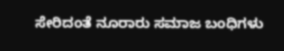ಸೇರಿದಂತೆ ನೂರಾರು ಸಮಾಜ ಬಂಧಿಗಳು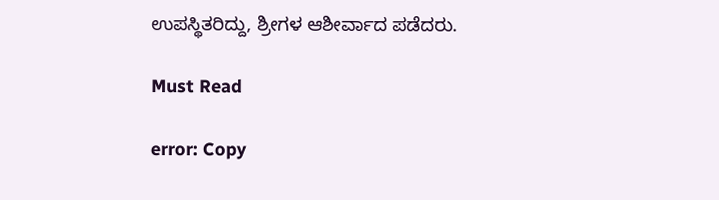ಉಪಸ್ಥಿತರಿದ್ದು, ಶ್ರೀಗಳ‌ ಆಶೀರ್ವಾದ ಪಡೆದರು.

Must Read

error: Copy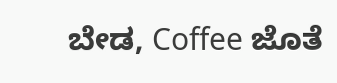ಬೇಡ, Coffee ಜೊತೆ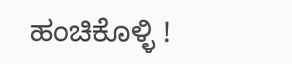ಹಂಚಿಕೊಳ್ಳಿ !